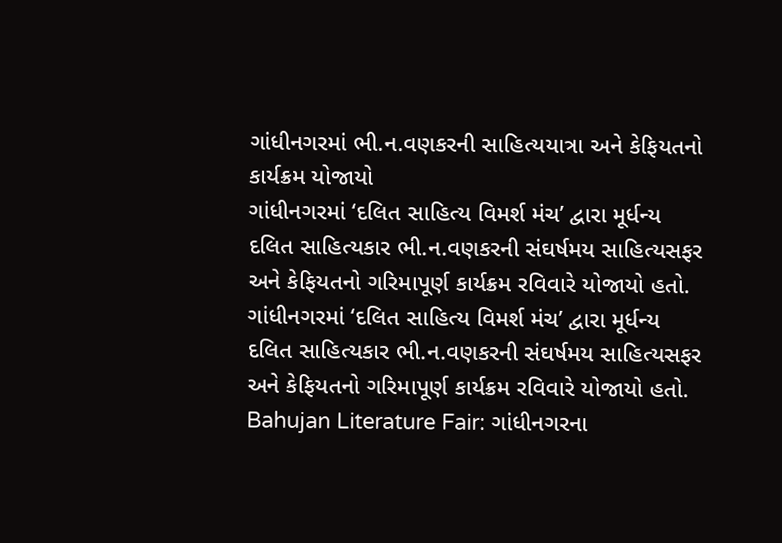ગાંધીનગરમાં ભી.ન.વણકરની સાહિત્યયાત્રા અને કેફિયતનો કાર્યક્રમ યોજાયો
ગાંધીનગરમાં ‘દલિત સાહિત્ય વિમર્શ મંચ’ દ્વારા મૂર્ધન્ય દલિત સાહિત્યકાર ભી.ન.વણકરની સંઘર્ષમય સાહિત્યસફર અને કેફિયતનો ગરિમાપૂર્ણ કાર્યક્રમ રવિવારે યોજાયો હતો.
ગાંધીનગરમાં ‘દલિત સાહિત્ય વિમર્શ મંચ’ દ્વારા મૂર્ધન્ય દલિત સાહિત્યકાર ભી.ન.વણકરની સંઘર્ષમય સાહિત્યસફર અને કેફિયતનો ગરિમાપૂર્ણ કાર્યક્રમ રવિવારે યોજાયો હતો.
Bahujan Literature Fair: ગાંધીનગરના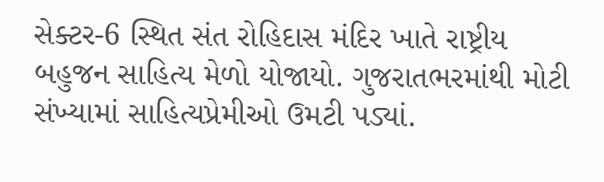સેક્ટર-6 સ્થિત સંત રોહિદાસ મંદિર ખાતે રાષ્ટ્રીય બહુજન સાહિત્ય મેળો યોજાયો. ગુજરાતભરમાંથી મોટી સંખ્યામાં સાહિત્યપ્રેમીઓ ઉમટી પડ્યાં.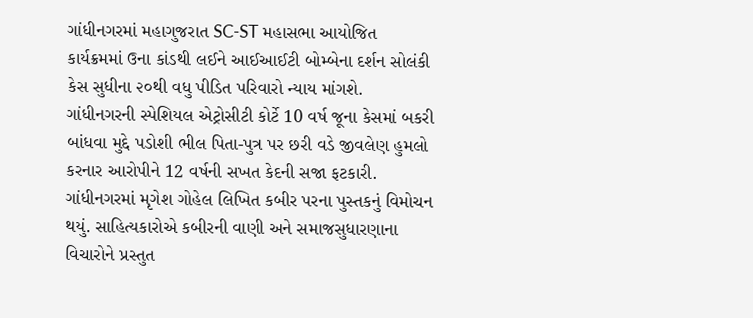ગાંધીનગરમાં મહાગુજરાત SC-ST મહાસભા આયોજિત કાર્યક્રમમાં ઉના કાંડથી લઈને આઈઆઈટી બોમ્બેના દર્શન સોલંકી કેસ સુધીના ૨૦થી વધુ પીડિત પરિવારો ન્યાય માંગશે.
ગાંધીનગરની સ્પેશિયલ એટ્રોસીટી કોર્ટે 10 વર્ષ જૂના કેસમાં બકરી બાંધવા મુદ્દે પડોશી ભીલ પિતા-પુત્ર પર છરી વડે જીવલેણ હુમલો કરનાર આરોપીને 12 વર્ષની સખત કેદની સજા ફટકારી.
ગાંધીનગરમાં મૃગેશ ગોહેલ લિખિત કબીર પરના પુસ્તકનું વિમોચન થયું. સાહિત્યકારોએ કબીરની વાણી અને સમાજસુધારણાના વિચારોને પ્રસ્તુત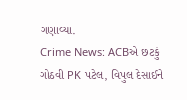ગણાવ્યા.
Crime News: ACBએ છટકું ગોઠવી PK પટેલ, વિપુલ દેસાઈને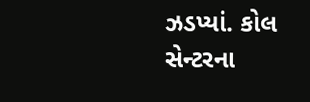ઝડપ્યાં. કોલ સેન્ટરના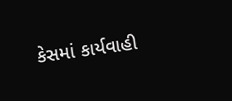કેસમાં કાર્યવાહી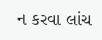ન કરવા લાંચ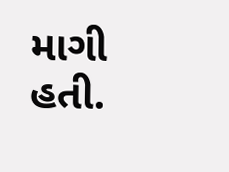માગી હતી.